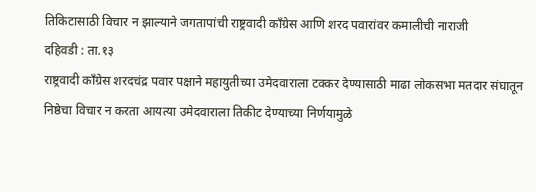तिकिटासाठी विचार न झाल्याने जगतापांची राष्ट्रवादी काँग्रेस आणि शरद पवारांवर कमालीची नाराजी
दहिवडी : ता.१३
राष्ट्रवादी काँग्रेस शरदचंद्र पवार पक्षाने महायुतीच्या उमेदवाराला टक्कर देण्यासाठी माढा लोकसभा मतदार संघातून निष्ठेचा विचार न करता आयत्या उमेदवाराला तिकीट देण्याच्या निर्णयामुळे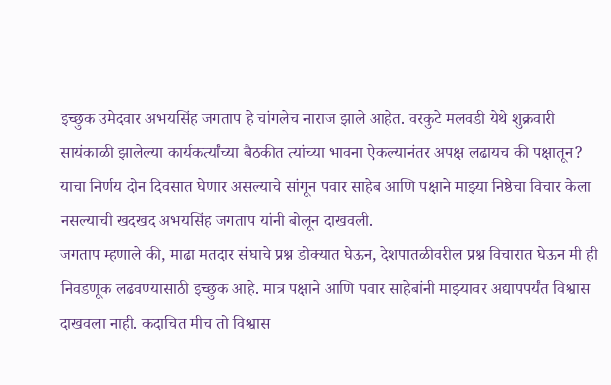इच्छुक उमेदवार अभयसिंह जगताप हे चांगलेच नाराज झाले आहेत. वरकुटे मलवडी येथे शुक्रवारी सायंकाळी झालेल्या कार्यकर्त्यांच्या बैठकीत त्यांच्या भावना ऐकल्यानंतर अपक्ष लढायच की पक्षातून? याचा निर्णय दोन दिवसात घेणार असल्याचे सांगून पवार साहेब आणि पक्षाने माझ्या निष्ठेचा विचार केला नसल्याची खदखद अभयसिंह जगताप यांनी बोलून दाखवली.
जगताप म्हणाले की, माढा मतदार संघाचे प्रश्न डोक्यात घेऊन, देशपातळीवरील प्रश्न विचारात घेऊन मी ही निवडणूक लढवण्यासाठी इच्छुक आहे. मात्र पक्षाने आणि पवार साहेबांनी माझ्यावर अद्यापपर्यंत विश्वास दाखवला नाही. कदाचित मीच तो विश्वास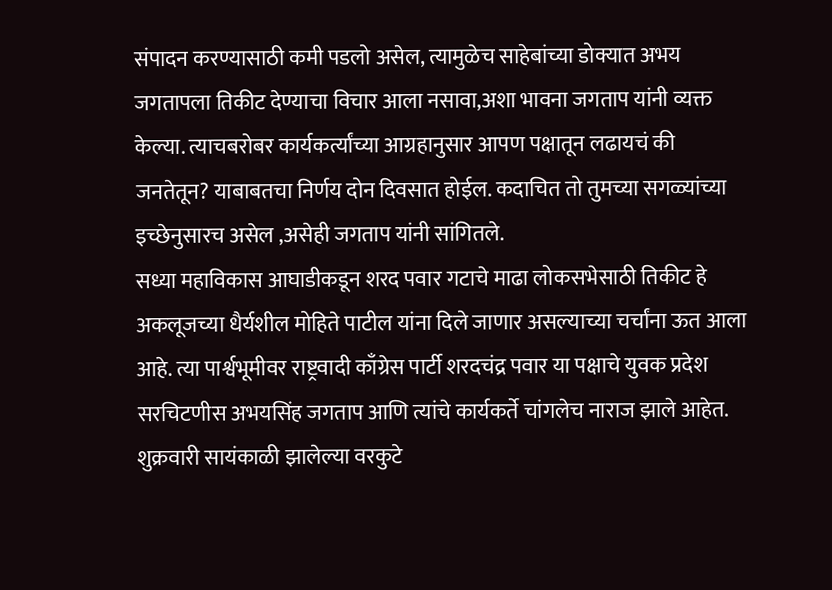संपादन करण्यासाठी कमी पडलो असेल, त्यामुळेच साहेबांच्या डोक्यात अभय जगतापला तिकीट देण्याचा विचार आला नसावा,अशा भावना जगताप यांनी व्यक्त केल्या. त्याचबरोबर कार्यकर्त्यांच्या आग्रहानुसार आपण पक्षातून लढायचं की जनतेतून? याबाबतचा निर्णय दोन दिवसात होईल. कदाचित तो तुमच्या सगळ्यांच्या इच्छेनुसारच असेल ,असेही जगताप यांनी सांगितले.
सध्या महाविकास आघाडीकडून शरद पवार गटाचे माढा लोकसभेसाठी तिकीट हे अकलूजच्या धैर्यशील मोहिते पाटील यांना दिले जाणार असल्याच्या चर्चांना ऊत आला आहे. त्या पार्श्वभूमीवर राष्ट्रवादी काँग्रेस पार्टी शरदचंद्र पवार या पक्षाचे युवक प्रदेश सरचिटणीस अभयसिंह जगताप आणि त्यांचे कार्यकर्ते चांगलेच नाराज झाले आहेत.
शुक्रवारी सायंकाळी झालेल्या वरकुटे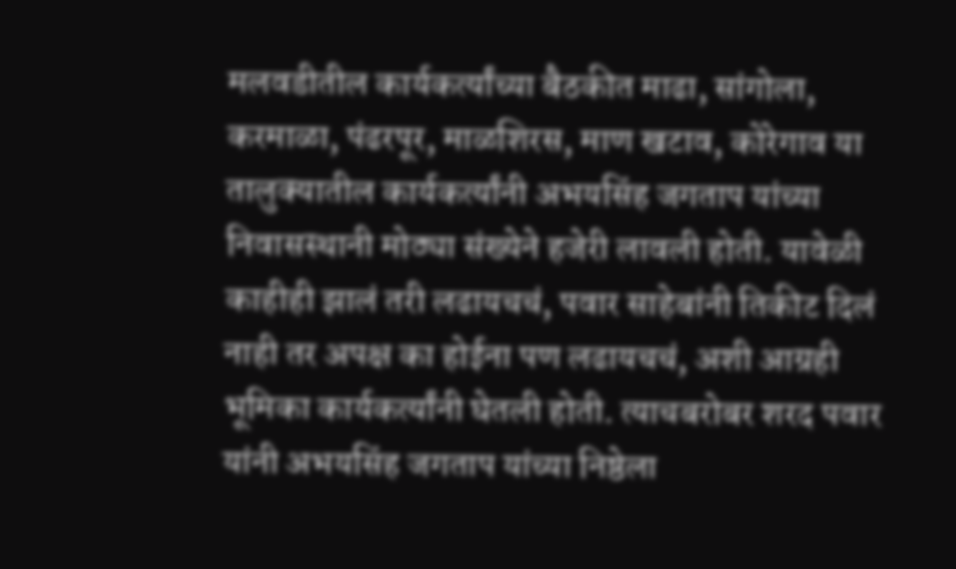मलवडीतील कार्यकर्त्यांच्या बैठकीत माढा, सांगोला, करमाळा, पंढरपूर, माळशिरस, माण खटाव, कोरेगाव या तालुक्यातील कार्यकर्त्यांनी अभयसिंह जगताप यांच्या निवासस्थानी मोठ्या संख्येने हजेरी लावली होती. यावेळी काहीही झालं तरी लढायचचं, पवार साहेबांनी तिकीट दिलं नाही तर अपक्ष का होईना पण लढायचचं, अशी आग्रही भूमिका कार्यकर्त्यांनी घेतली होती. त्याचबरोबर शरद पवार यांनी अभयसिंह जगताप यांच्या निष्ठेला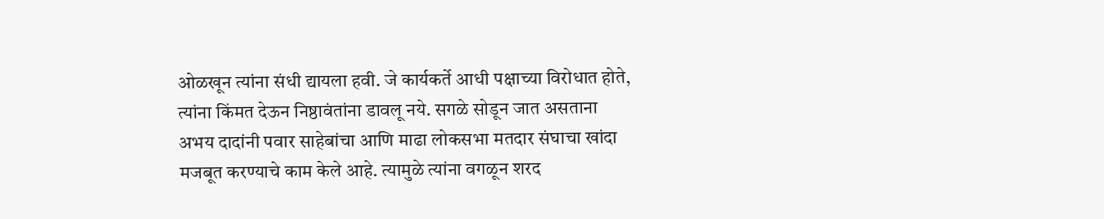ओळखून त्यांना संधी द्यायला हवी. जे कार्यकर्ते आधी पक्षाच्या विरोधात होते, त्यांना किंमत देऊन निष्ठावंतांना डावलू नये. सगळे सोडून जात असताना अभय दादांनी पवार साहेबांचा आणि माढा लोकसभा मतदार संघाचा खांदा मजबूत करण्याचे काम केले आहे. त्यामुळे त्यांना वगळून शरद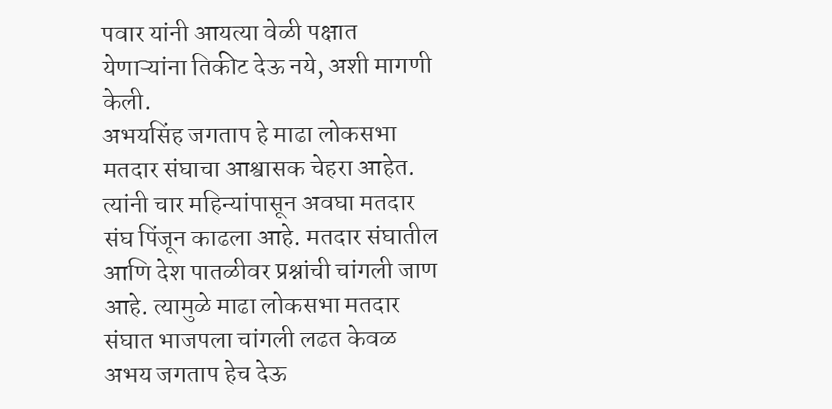पवार यांनी आयत्या वेळी पक्षात येणाऱ्यांना तिकीट देऊ नये, अशी मागणी केली.
अभयसिंह जगताप हे माढा लोकसभा मतदार संघाचा आश्वासक चेहरा आहेत. त्यांनी चार महिन्यांपासून अवघा मतदार संघ पिंजून काढला आहे. मतदार संघातील आणि देश पातळीवर प्रश्नांची चांगली जाण आहे. त्यामुळे माढा लोकसभा मतदार संघात भाजपला चांगली लढत केवळ अभय जगताप हेच देऊ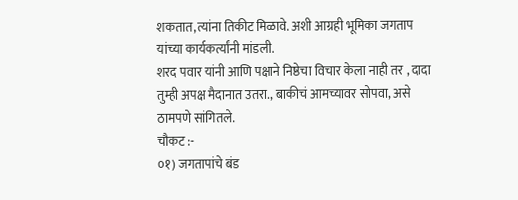शकतात,त्यांना तिकीट मिळावे. अशी आग्रही भूमिका जगताप यांच्या कार्यकर्त्यांनी मांडली.
शरद पवार यांनी आणि पक्षाने निष्ठेचा विचार केला नाही तर , दादा तुम्ही अपक्ष मैदानात उतरा., बाकीचं आमच्यावर सोपवा, असे ठामपणे सांगितले.
चौकट :-
०१) जगतापांचे बंड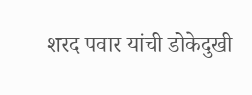शरद पवार यांची डोकेदुखी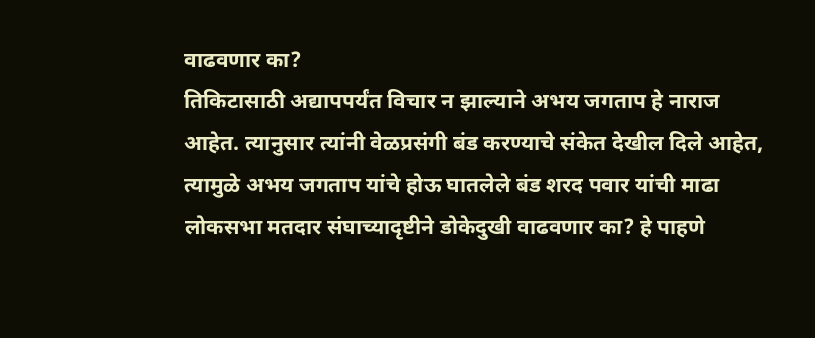वाढवणार का?
तिकिटासाठी अद्यापपर्यंत विचार न झाल्याने अभय जगताप हे नाराज आहेत. त्यानुसार त्यांनी वेळप्रसंगी बंड करण्याचे संकेत देखील दिले आहेत, त्यामुळे अभय जगताप यांचे होऊ घातलेले बंड शरद पवार यांची माढा लोकसभा मतदार संघाच्यादृष्टीने डोकेदुखी वाढवणार का? हे पाहणे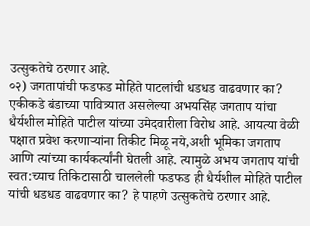उत्सुकतेचे ठरणार आहे.
०२) जगतापांची फडफड मोहिते पाटलांची धडधड वाढवणार का?
एकीकडे बंडाच्या पावित्र्यात असलेल्या अभयसिंह जगताप यांचा धैर्यशील मोहिते पाटील यांच्या उमेदवारीला विरोध आहे. आयत्या वेळी पक्षात प्रवेश करणाऱ्यांना तिकीट मिळू नये,अशी भूमिका जगताप आणि त्यांच्या कार्यकर्त्यांनी घेतली आहे. त्यामुळे अभय जगताप यांची स्वत:च्याच तिकिटासाठी चाललेली फडफड ही धैर्यशील मोहिते पाटील यांची धडधड वाढवणार का? हे पाहणे उत्सुकतेचे ठरणार आहे.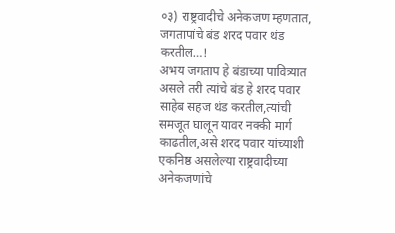०३) राष्ट्रवादीचे अनेकजण म्हणतात, जगतापांचे बंड शरद पवार थंड करतील…!
अभय जगताप हे बंडाच्या पावित्र्यात असले तरी त्यांचे बंड हे शरद पवार साहेब सहज थंड करतील,त्यांची समजूत घालून यावर नक्की मार्ग काढतील,असे शरद पवार यांच्याशी एकनिष्ठ असलेल्या राष्ट्रवादीच्या अनेकजणांचे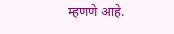म्हणणे आहे.